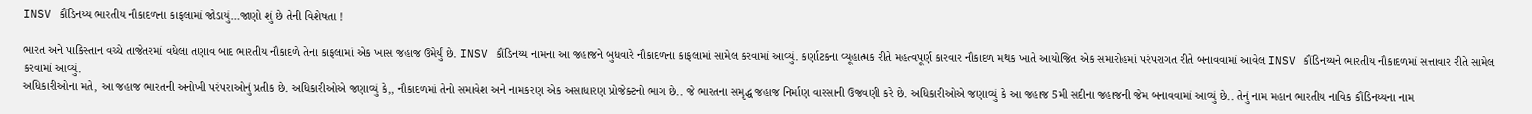INSV કૌંડિનય્ય ભારતીય નૌકાદળના કાફલામાં જોડાયું…જાણો શું છે તેની વિશેષતા !

ભારત અને પાકિસ્તાન વચ્ચે તાજેતરમાં વધેલા તણાવ બાદ ભારતીય નૌકાદળે તેના કાફલામાં એક ખાસ જહાજ ઉમેર્યું છે. INSV કૌંડિનય્ય નામના આ જહાજને બુધવારે નૌકાદળના કાફલામાં સામેલ કરવામાં આવ્યું. કર્ણાટકના વ્યૂહાત્મક રીતે મહત્વપૂર્ણ કારવાર નૌકાદળ મથક ખાતે આયોજિત એક સમારોહમાં પરંપરાગત રીતે બનાવવામાં આવેલ INSV કૌંડિનય્યને ભારતીય નૌકાદળમાં સત્તાવાર રીતે સામેલ કરવામાં આવ્યું.
અધિકારીઓના મતે, આ જહાજ ભારતની અનોખી પરંપરાઓનું પ્રતીક છે. અધિકારીઓએ જણાવ્યું કે,, નૌકાદળમાં તેનો સમાવેશ અને નામકરણ એક અસાધારણ પ્રોજેક્ટનો ભાગ છે.. જે ભારતના સમૃદ્ધ જહાજ નિર્માણ વારસાની ઉજવણી કરે છે. અધિકારીઓએ જણાવ્યું કે આ જહાજ 5મી સદીના જહાજની જેમ બનાવવામાં આવ્યું છે.. તેનું નામ મહાન ભારતીય નાવિક કૌંડિનય્યના નામ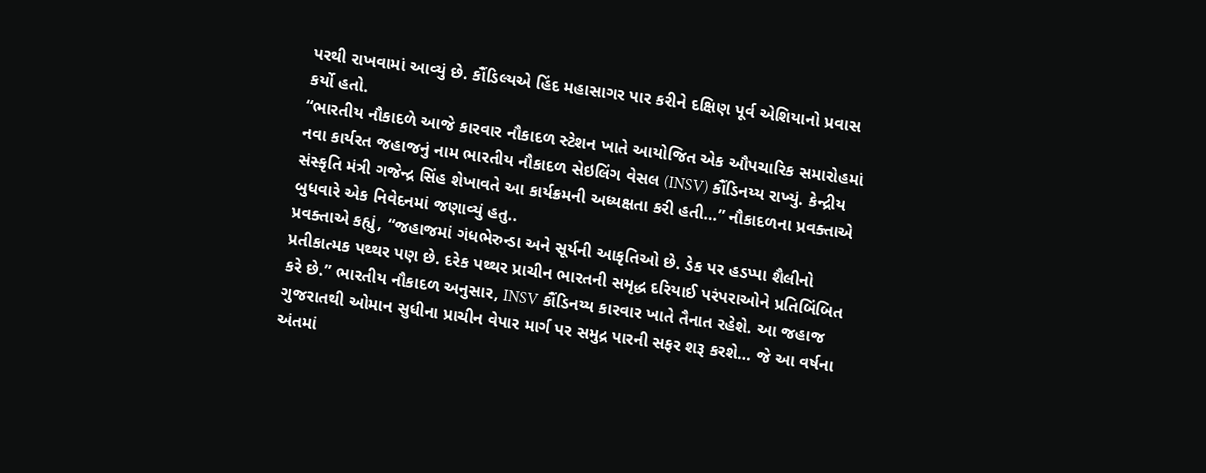પરથી રાખવામાં આવ્યું છે. કૌંડિલ્યએ હિંદ મહાસાગર પાર કરીને દક્ષિણ પૂર્વ એશિયાનો પ્રવાસ કર્યો હતો.
“ભારતીય નૌકાદળે આજે કારવાર નૌકાદળ સ્ટેશન ખાતે આયોજિત એક ઔપચારિક સમારોહમાં નવા કાર્યરત જહાજનું નામ ભારતીય નૌકાદળ સેઇલિંગ વેસલ (INSV) કૌંડિનય્ય રાખ્યું. કેન્દ્રીય સંસ્કૃતિ મંત્રી ગજેન્દ્ર સિંહ શેખાવતે આ કાર્યક્રમની અધ્યક્ષતા કરી હતી…” નૌકાદળના પ્રવક્તાએ બુધવારે એક નિવેદનમાં જણાવ્યું હતુ..
પ્રવક્તાએ કહ્યું, “જહાજમાં ગંધભેરુન્ડા અને સૂર્યની આકૃતિઓ છે. ડેક પર હડપ્પા શૈલીનો પ્રતીકાત્મક પથ્થર પણ છે. દરેક પથ્થર પ્રાચીન ભારતની સમૃદ્ધ દરિયાઈ પરંપરાઓને પ્રતિબિંબિત કરે છે.” ભારતીય નૌકાદળ અનુસાર, INSV કૌંડિનય્ય કારવાર ખાતે તૈનાત રહેશે. આ જહાજ ગુજરાતથી ઓમાન સુધીના પ્રાચીન વેપાર માર્ગ પર સમુદ્ર પારની સફર શરૂ કરશે… જે આ વર્ષના અંતમાં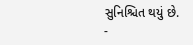સુનિશ્ચિત થયું છે.
-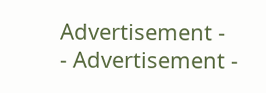Advertisement -
- Advertisement -